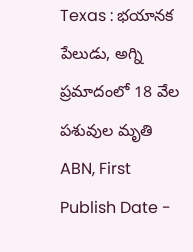Texas : భయానక పేలుడు, అగ్ని ప్రమాదంలో 18 వేల పశువుల మృతి
ABN, First Publish Date -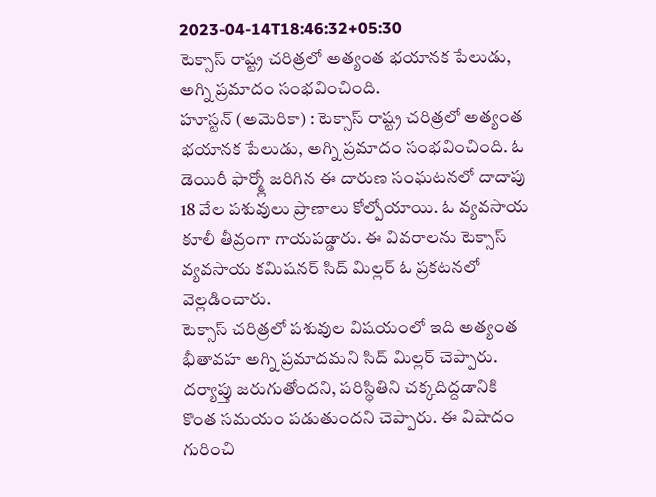2023-04-14T18:46:32+05:30
టెక్సాస్ రాష్ట్ర చరిత్రలో అత్యంత భయానక పేలుడు, అగ్ని ప్రమాదం సంభవించింది.
హూస్టన్ (అమెరికా) : టెక్సాస్ రాష్ట్ర చరిత్రలో అత్యంత భయానక పేలుడు, అగ్ని ప్రమాదం సంభవించింది. ఓ డెయిరీ ఫార్మ్లో జరిగిన ఈ దారుణ సంఘటనలో దాదాపు 18 వేల పశువులు ప్రాణాలు కోల్పోయాయి. ఓ వ్యవసాయ కూలీ తీవ్రంగా గాయపడ్డారు. ఈ వివరాలను టెక్సాస్ వ్యవసాయ కమిషనర్ సిద్ మిల్లర్ ఓ ప్రకటనలో వెల్లడించారు.
టెక్సాస్ చరిత్రలో పశువుల విషయంలో ఇది అత్యంత భీతావహ అగ్ని ప్రమాదమని సిద్ మిల్లర్ చెప్పారు. దర్యాప్తు జరుగుతోందని, పరిస్థితిని చక్కదిద్దడానికి కొంత సమయం పడుతుందని చెప్పారు. ఈ విషాదం గురించి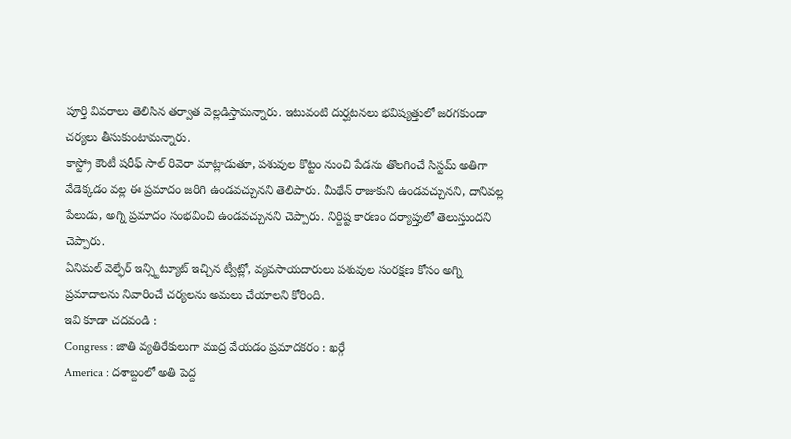పూర్తి వివరాలు తెలిసిన తర్వాత వెల్లడిస్తామన్నారు. ఇటువంటి దుర్ఘటనలు భవిష్యత్తులో జరగకుండా చర్యలు తీసుకుంటామన్నారు.
కాస్ట్రో కౌంటీ షరీఫ్ సాల్ రివెరా మాట్లాడుతూ, పశువుల కొట్టం నుంచి పేడను తొలగించే సిస్టమ్ అతిగా వేడెక్కడం వల్ల ఈ ప్రమాదం జరిగి ఉండవచ్చునని తెలిపారు. మీథేన్ రాజుకుని ఉండవచ్చునని, దానివల్ల పేలుడు, అగ్ని ప్రమాదం సంభవించి ఉండవచ్చునని చెప్పారు. నిర్దిష్ట కారణం దర్యాప్తులో తెలుస్తుందని చెప్పారు.
ఏనిమల్ వెల్ఫేర్ ఇన్స్టిట్యూట్ ఇచ్చిన ట్వీట్లో, వ్యవసాయదారులు పశువుల సంరక్షణ కోసం అగ్ని ప్రమాదాలను నివారించే చర్యలను అమలు చేయాలని కోరింది.
ఇవి కూడా చదవండి :
Congress : జాతి వ్యతిరేకులుగా ముద్ర వేయడం ప్రమాదకరం : ఖర్గే
America : దశాబ్దంలో అతి పెద్ద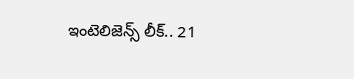ఇంటెలిజెన్స్ లీక్.. 21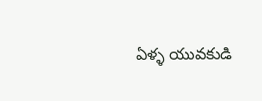ఏళ్ళ యువకుడి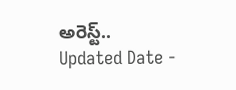అరెస్ట్..
Updated Date -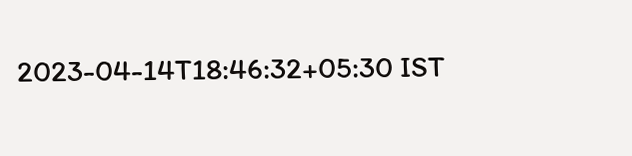2023-04-14T18:46:32+05:30 IST